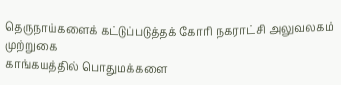தெருநாய்களைக் கட்டுப்படுத்தக் கோரி நகராட்சி அலுவலகம் முற்றுகை
காங்கயத்தில் பொதுமக்களை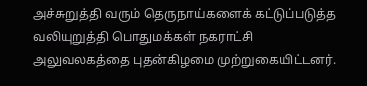அச்சுறுத்தி வரும் தெருநாய்களைக் கட்டுப்படுத்த வலியுறுத்தி பொதுமக்கள் நகராட்சி அலுவலகத்தை புதன்கிழமை முற்றுகையிட்டனர்.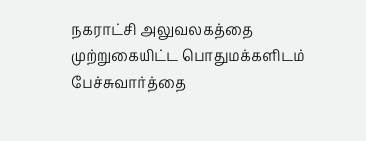நகராட்சி அலுவலகத்தை முற்றுகையிட்ட பொதுமக்களிடம் பேச்சுவார்த்தை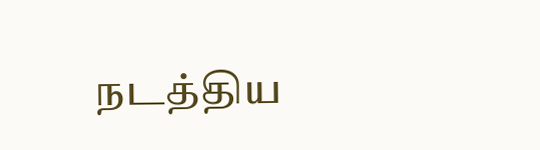நடத்திய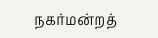நகர்மன்றத்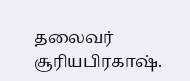தலைவர் சூரியபிரகாஷ்.